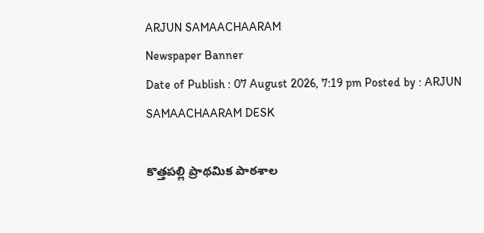ARJUN SAMAACHAARAM
Newspaper Banner
Date of Publish : 07 August 2026, 7:19 pm Posted by : ARJUN SAMAACHAARAM DESK

కొత్తపల్లి ప్రాథమిక పాఠశాల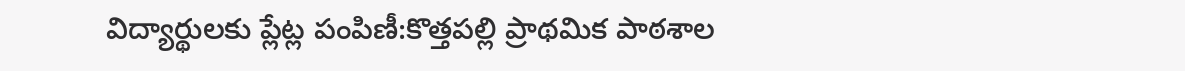విద్యార్థులకు ప్లేట్ల పంపిణీ:కొత్తపల్లి ప్రాథమిక పాఠశాల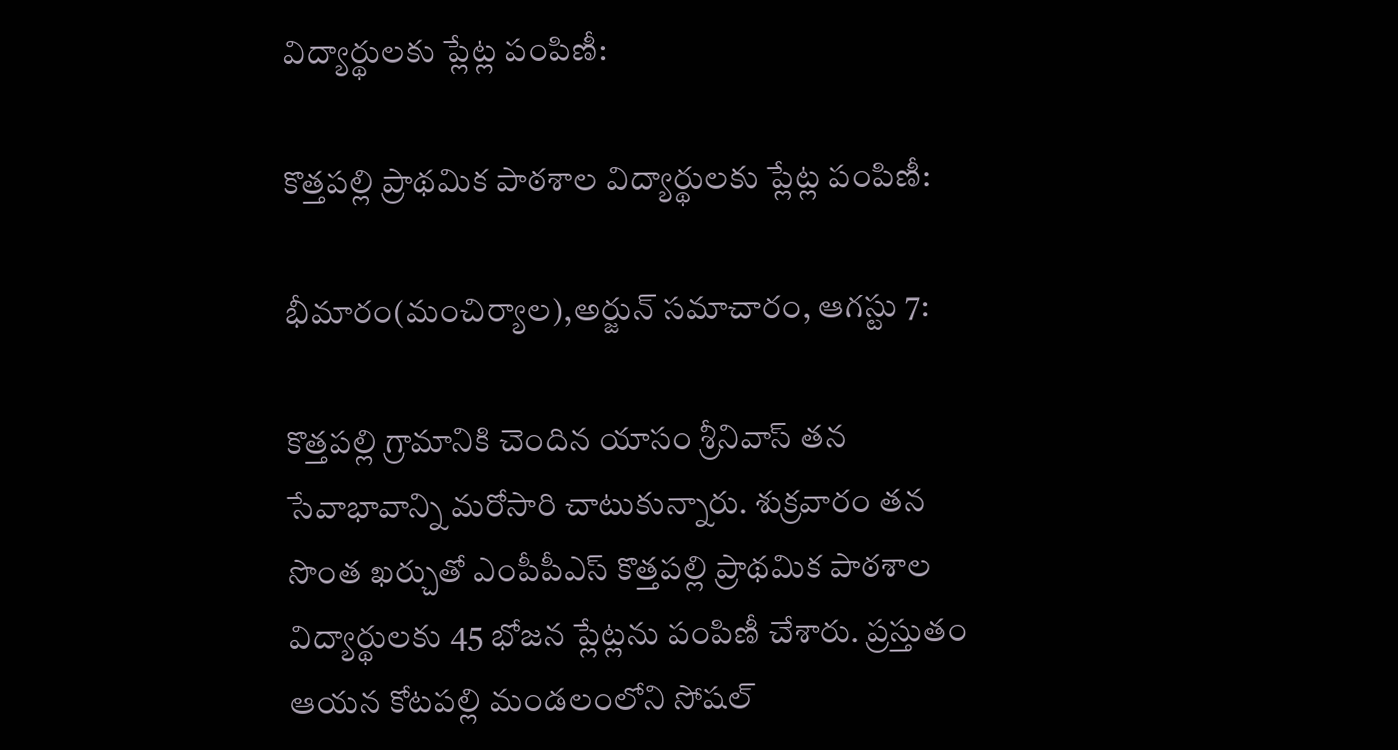విద్యార్థులకు ప్లేట్ల పంపిణీ:

కొత్తపల్లి ప్రాథమిక పాఠశాల విద్యార్థులకు ప్లేట్ల పంపిణీ:

భీమారం(మంచిర్యాల),అర్జున్ సమాచారం, ఆగస్టు 7:

కొత్తపల్లి గ్రామానికి చెందిన యాసం శ్రీనివాస్ తన సేవాభావాన్ని మరోసారి చాటుకున్నారు. శుక్రవారం తన సొంత ఖర్చుతో ఎంపీపీఎస్ కొత్తపల్లి ప్రాథమిక పాఠశాల విద్యార్థులకు 45 భోజన ప్లేట్లను పంపిణీ చేశారు. ప్రస్తుతం ఆయన కోటపల్లి మండలంలోని సోషల్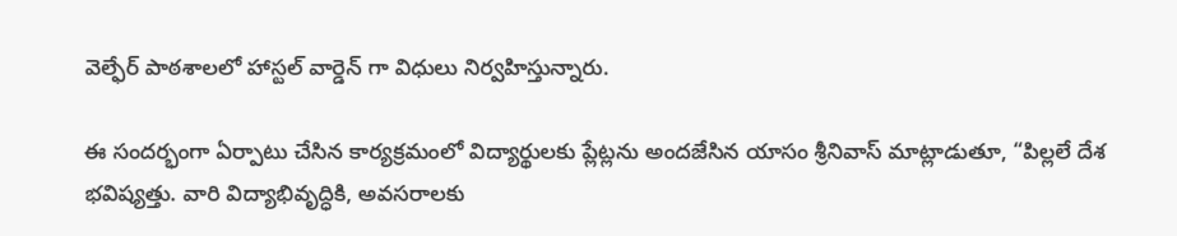వెల్ఫేర్ పాఠశాలలో హాస్టల్ వార్డెన్ గా విధులు నిర్వహిస్తున్నారు.

ఈ సందర్భంగా ఏర్పాటు చేసిన కార్యక్రమంలో విద్యార్థులకు ప్లేట్లను అందజేసిన యాసం శ్రీనివాస్ మాట్లాడుతూ, “పిల్లలే దేశ భవిష్యత్తు. వారి విద్యాభివృద్ధికి, అవసరాలకు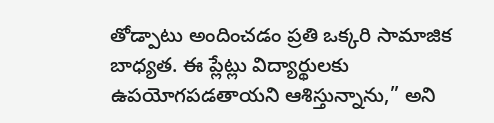తోడ్పాటు అందించడం ప్రతి ఒక్కరి సామాజిక బాధ్యత. ఈ ప్లేట్లు విద్యార్థులకు ఉపయోగపడతాయని ఆశిస్తున్నాను,” అని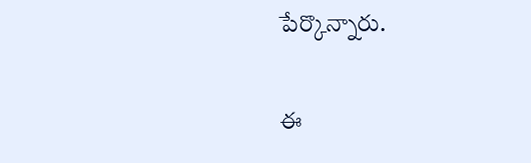పేర్కొన్నారు.

ఈ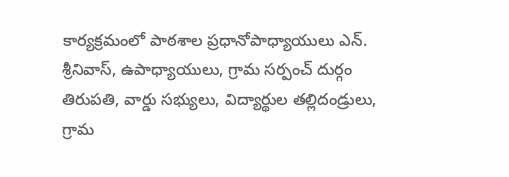కార్యక్రమంలో పాఠశాల ప్రధానోపాధ్యాయులు ఎన్. శ్రీనివాస్, ఉపాధ్యాయులు, గ్రామ సర్పంచ్ దుర్గం తిరుపతి, వార్డు సభ్యులు, విద్యార్థుల తల్లిదండ్రులు, గ్రామ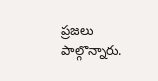ప్రజలు పాల్గొన్నారు.